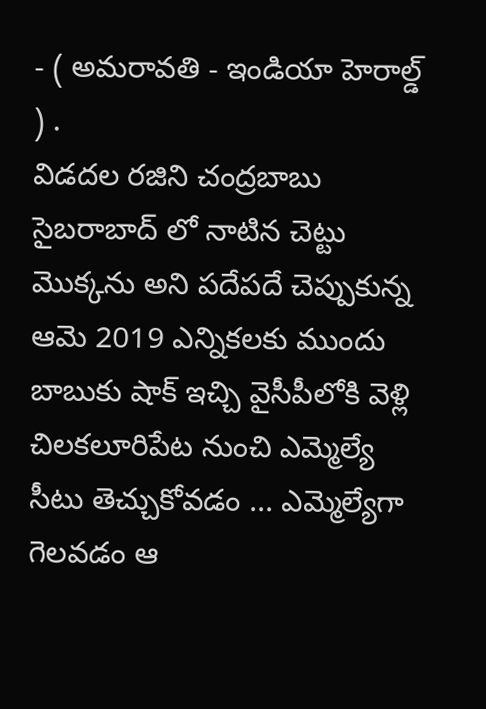- ( అమరావతి - ఇండియా హెరాల్డ్ ) .
విడదల రజిని చంద్రబాబు సైబరాబాద్ లో నాటిన చెట్టు మొక్కను అని పదేపదే చెప్పుకున్న ఆమె 2019 ఎన్నికలకు ముందు బాబుకు షాక్ ఇచ్చి వైసీపీలోకి వెళ్లి చిలకలూరిపేట నుంచి ఎమ్మెల్యే సీటు తెచ్చుకోవడం ... ఎమ్మెల్యేగా గెలవడం ఆ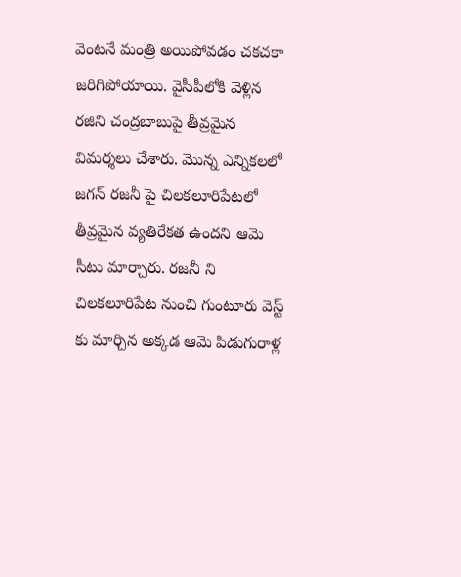వెంటనే మంత్రి అయిపోవడం చకచకా జరిగిపోయాయి. వైసీపీలోకి వెళ్లిన రజిని చంద్రబాబుపై తీవ్రమైన విమర్శలు చేశారు. మొన్న ఎన్నికలలో జగన్ రజనీ పై చిలకలూరిపేటలో తీవ్రమైన వ్యతిరేకత ఉందని ఆమె సీటు మార్చారు. రజనీ ని చిలకలూరిపేట నుంచి గుంటూరు వెస్ట్ కు మార్చిన అక్కడ ఆమె పిడుగురాళ్ల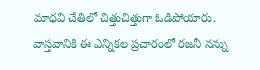మాధవి చేతిలో చిత్తుచిత్తుగా ఓడిపోయారు.
వాస్తవానికి ఈ ఎన్నికల ప్రచారంలో రజనీ నన్ను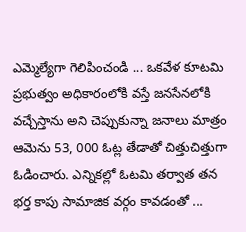ఎమ్మెల్యేగా గెలిపించండి ... ఒకవేళ కూటమి ప్రభుత్వం అధికారంలోకి వస్తే జనసేనలోకి వచ్చేస్తాను అని చెప్పుకున్నా జనాలు మాత్రం ఆమెను 53, 000 ఓట్ల తేడాతో చిత్తుచిత్తుగా ఓడించారు. ఎన్నికల్లో ఓటమి తర్వాత తన భర్త కాపు సామాజిక వర్గం కావడంతో ...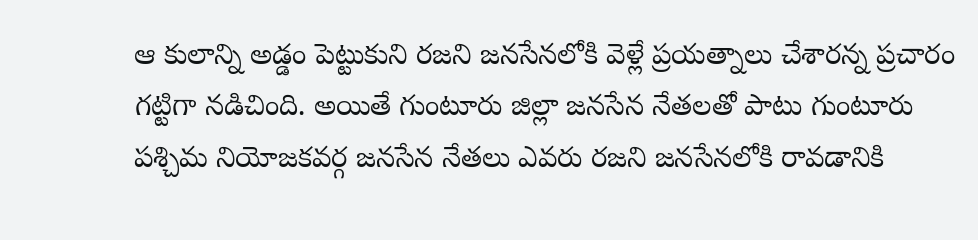ఆ కులాన్ని అడ్డం పెట్టుకుని రజని జనసేనలోకి వెళ్లే ప్రయత్నాలు చేశారన్న ప్రచారం గట్టిగా నడిచింది. అయితే గుంటూరు జిల్లా జనసేన నేతలతో పాటు గుంటూరు పశ్చిమ నియోజకవర్గ జనసేన నేతలు ఎవరు రజని జనసేనలోకి రావడానికి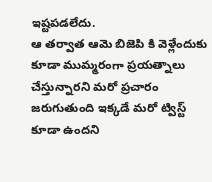ఇష్టపడలేదు.
ఆ తర్వాత ఆమె బిజెపి కి వెళ్లేందుకు కూడా ముమ్మరంగా ప్రయత్నాలు చేస్తున్నారని మరో ప్రచారం జరుగుతుంది ఇక్కడే మరో ట్విస్ట్ కూడా ఉందని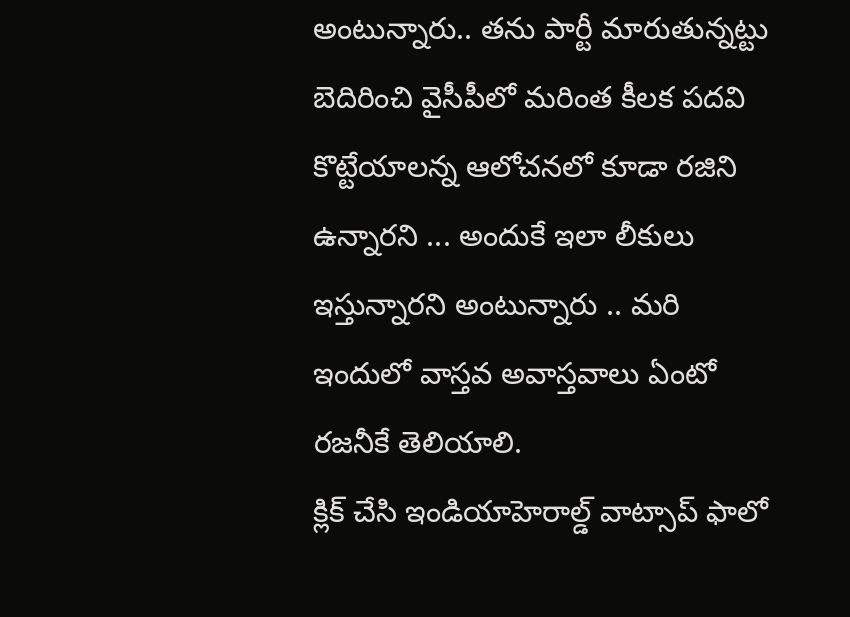అంటున్నారు.. తను పార్టీ మారుతున్నట్టు బెదిరించి వైసీపీలో మరింత కీలక పదవి కొట్టేయాలన్న ఆలోచనలో కూడా రజిని ఉన్నారని ... అందుకే ఇలా లీకులు ఇస్తున్నారని అంటున్నారు .. మరి ఇందులో వాస్తవ అవాస్తవాలు ఏంటో రజనీకే తెలియాలి.
క్లిక్ చేసి ఇండియాహెరాల్డ్ వాట్సాప్ ఫాలో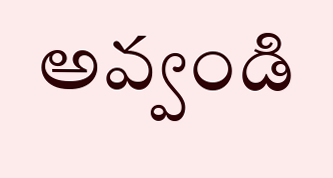అవ్వండి